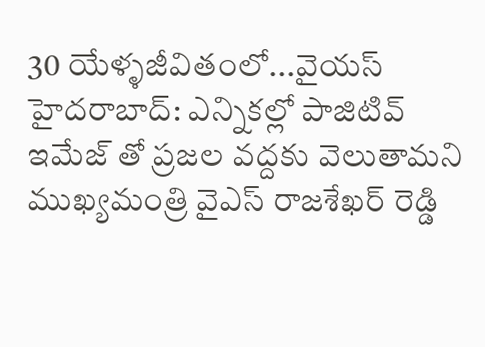30 యేళ్ళజీవితంలో...వైయస్
హైదరాబాద్: ఎన్నికల్లో పాజిటివ్ ఇమేజ్ తో ప్రజల వద్దకు వెలుతామని ముఖ్యమంత్రి వైఎస్ రాజశేఖర్ రెడ్డి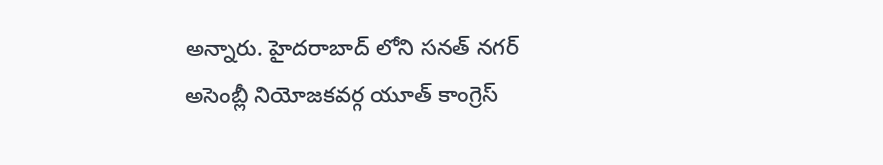అన్నారు. హైదరాబాద్ లోని సనత్ నగర్ అసెంబ్లీ నియోజకవర్గ యూత్ కాంగ్రెస్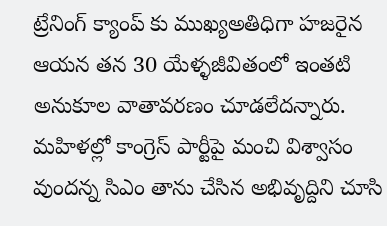ట్రేనింగ్ క్యాంప్ కు ముఖ్యఅతిధిగా హజరైన ఆయన తన 30 యేళ్ళజీవితంలో ఇంతటి అనుకూల వాతావరణం చూడలేదన్నారు. మహిళల్లో కాంగ్రెస్ పార్టీపై మంచి విశ్వాసం వుందన్న సిఎం తాను చేసిన అభివృద్దిని చూసి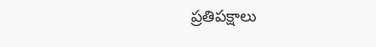ప్రతిపక్షాలు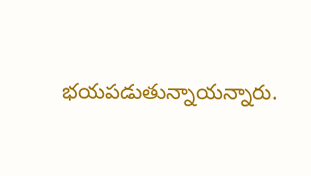భయపడుతున్నాయన్నారు.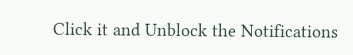Click it and Unblock the Notifications